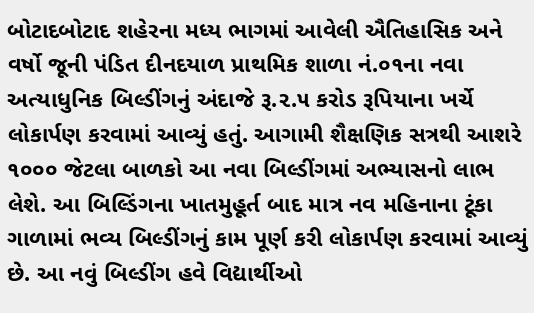બોટાદબોટાદ શહેરના મધ્ય ભાગમાં આવેલી ઐતિહાસિક અને વર્ષો જૂની પંડિત દીનદયાળ પ્રાથમિક શાળા નં.૦૧ના નવા અત્યાધુનિક બિલ્ડીંગનું અંદાજે રૂ.૨.૫ કરોડ રૂપિયાના ખર્ચે લોકાર્પણ કરવામાં આવ્યું હતું. આગામી શૈક્ષણિક સત્રથી આશરે ૧૦૦૦ જેટલા બાળકો આ નવા બિલ્ડીંગમાં અભ્યાસનો લાભ લેશે. આ બિલ્ડિંગના ખાતમુહૂર્ત બાદ માત્ર નવ મહિનાના ટૂંકા ગાળામાં ભવ્ય બિલ્ડીંગનું કામ પૂર્ણ કરી લોકાર્પણ કરવામાં આવ્યું છે. આ નવું બિલ્ડીંગ હવે વિદ્યાર્થીઓ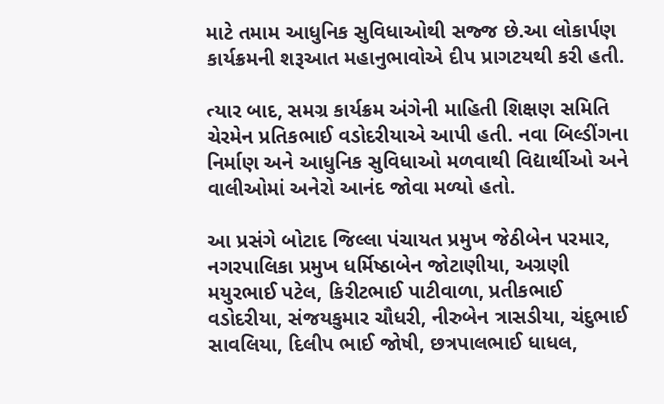માટે તમામ આધુનિક સુવિધાઓથી સજ્જ છે.આ લોકાર્પણ કાર્યક્રમની શરૂઆત મહાનુભાવોએ દીપ પ્રાગટયથી કરી હતી.

ત્યાર બાદ, સમગ્ર કાર્યક્રમ અંગેની માહિતી શિક્ષણ સમિતિ ચેરમેન પ્રતિકભાઈ વડોદરીયાએ આપી હતી. નવા બિલ્ડીંગના નિર્માણ અને આધુનિક સુવિધાઓ મળવાથી વિદ્યાર્થીઓ અને વાલીઓમાં અનેરો આનંદ જોવા મળ્યો હતો.

આ પ્રસંગે બોટાદ જિલ્લા પંચાયત પ્રમુખ જેઠીબેન પરમાર, નગરપાલિકા પ્રમુખ ધર્મિષ્ઠાબેન જોટાણીયા, અગ્રણી મયુરભાઈ પટેલ, કિરીટભાઈ પાટીવાળા, પ્રતીકભાઈ વડોદરીયા, સંજયકુમાર ચૌધરી, નીરુબેન ત્રાસડીયા, ચંદુભાઈ સાવલિયા, દિલીપ ભાઈ જોષી, છત્રપાલભાઈ ધાધલ,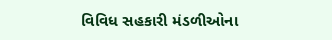વિવિધ સહકારી મંડળીઓના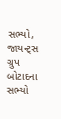સભ્યો, જાયન્ટ્સ ગ્રુપ બોટાદના સભ્યો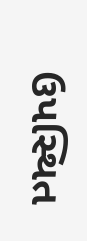ઉપસ્થિત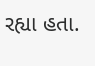રહ્યા હતા.